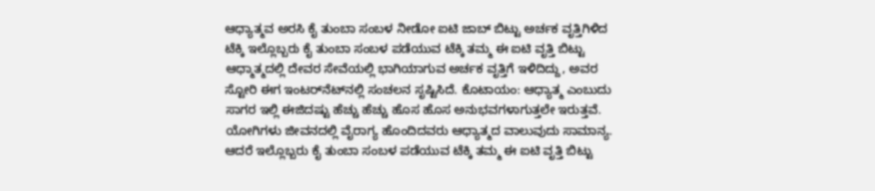ಆಧ್ಯಾತ್ಮವ ಅರಸಿ ಕೈ ತುಂಬಾ ಸಂಬಳ ನೀಡೋ ಐಟಿ ಜಾಬ್ ಬಿಟ್ಟು ಅರ್ಚಕ ವೃತ್ತಿಗಿಳಿದ ಟೆಕ್ಕಿ ಇಲ್ಲೊಬ್ಬರು ಕೈ ತುಂಬಾ ಸಂಬಳ ಪಡೆಯುವ ಟೆಕ್ಕಿ ತಮ್ಮ ಈ ಐಟಿ ವೃತ್ತಿ ಬಿಟ್ಟು ಆಧ್ಮಾತ್ಮದಲ್ಲಿ ದೇವರ ಸೇವೆಯಲ್ಲಿ ಭಾಗಿಯಾಗುವ ಅರ್ಚಕ ವೃತ್ತಿಗೆ ಇಳಿದಿದ್ದು, ಅವರ ಸ್ಟೋರಿ ಈಗ ಇಂಟರ್‌ನೆಟ್‌ನಲ್ಲಿ ಸಂಚಲನ ಸೃಷ್ಟಿಸಿದೆ. ಕೊಟಾಯಂ: ಆಧ್ಯಾತ್ಮ ಎಂಬುದು ಸಾಗರ ಇಲ್ಲಿ ಈಜಿದಷ್ಟು ಹೆಚ್ಚು ಹೆಚ್ಚು ಹೊಸ ಹೊಸ ಅನುಭವಗಳಾಗುತ್ತಲೇ ಇರುತ್ತವೆ. ಯೋಗಿಗಳು ಜೀವನದಲ್ಲಿ ವೈರಾಗ್ಯ ಹೊಂದಿದವರು ಆಧ್ಯಾತ್ಮದ ವಾಲುವುದು ಸಾಮಾನ್ಯ. ಆದರೆ ಇಲ್ಲೊಬ್ಬರು ಕೈ ತುಂಬಾ ಸಂಬಳ ಪಡೆಯುವ ಟೆಕ್ಕಿ ತಮ್ಮ ಈ ಐಟಿ ವೃತ್ತಿ ಬಿಟ್ಟು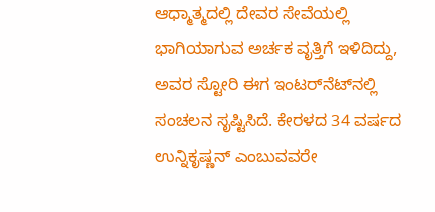ಆಧ್ಮಾತ್ಮದಲ್ಲಿ ದೇವರ ಸೇವೆಯಲ್ಲಿ ಭಾಗಿಯಾಗುವ ಅರ್ಚಕ ವೃತ್ತಿಗೆ ಇಳಿದಿದ್ದು, ಅವರ ಸ್ಟೋರಿ ಈಗ ಇಂಟರ್‌ನೆಟ್‌ನಲ್ಲಿ ಸಂಚಲನ ಸೃಷ್ಟಿಸಿದೆ. ಕೇರಳದ 34 ವರ್ಷದ ಉನ್ನಿಕೃಷ್ಣನ್ ಎಂಬುವವರೇ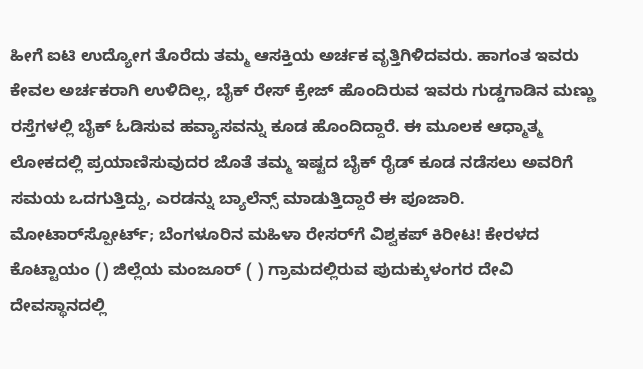ಹೀಗೆ ಐಟಿ ಉದ್ಯೋಗ ತೊರೆದು ತಮ್ಮ ಆಸಕ್ತಿಯ ಅರ್ಚಕ ವೃತ್ತಿಗಿಳಿದವರು. ಹಾಗಂತ ಇವರು ಕೇವಲ ಅರ್ಚಕರಾಗಿ ಉಳಿದಿಲ್ಲ, ಬೈಕ್ ರೇಸ್‌ ಕ್ರೇಜ್ ಹೊಂದಿರುವ ಇವರು ಗುಡ್ಡಗಾಡಿನ ಮಣ್ಣು ರಸ್ತೆಗಳಲ್ಲಿ ಬೈಕ್ ಓಡಿಸುವ ಹವ್ಯಾಸವನ್ನು ಕೂಡ ಹೊಂದಿದ್ದಾರೆ. ಈ ಮೂಲಕ ಆಧ್ಮಾತ್ಮ ಲೋಕದಲ್ಲಿ ಪ್ರಯಾಣಿಸುವುದರ ಜೊತೆ ತಮ್ಮ ಇಷ್ಟದ ಬೈಕ್‌ ರೈಡ್ ಕೂಡ ನಡೆಸಲು ಅವರಿಗೆ ಸಮಯ ಒದಗುತ್ತಿದ್ದು, ಎರಡನ್ನು ಬ್ಯಾಲೆನ್ಸ್ ಮಾಡುತ್ತಿದ್ದಾರೆ ಈ ಪೂಜಾರಿ. ಮೋಟಾರ್‌ಸ್ಪೋರ್ಟ್; ಬೆಂಗಳೂರಿನ ಮಹಿಳಾ ರೇಸರ್‌ಗೆ ವಿಶ್ವಕಪ್ ಕಿರೀಟ! ಕೇರಳದ ಕೊಟ್ಟಾಯಂ () ಜಿಲ್ಲೆಯ ಮಂಜೂರ್ ( ) ಗ್ರಾಮದಲ್ಲಿರುವ ಪುದುಕ್ಕುಳಂಗರ ದೇವಿ ದೇವಸ್ಥಾನದಲ್ಲಿ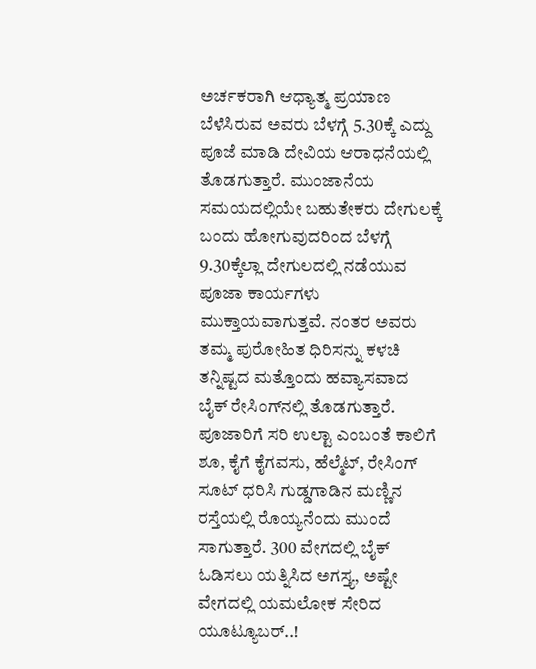ಅರ್ಚಕರಾಗಿ ಆಧ್ಯಾತ್ಮ ಪ್ರಯಾಣ ಬೆಳೆಸಿರುವ ಅವರು ಬೆಳಗ್ಗೆ 5.30ಕ್ಕೆ ಎದ್ದು ಪೂಜೆ ಮಾಡಿ ದೇವಿಯ ಆರಾಧನೆಯಲ್ಲಿ ತೊಡಗುತ್ತಾರೆ. ಮುಂಜಾನೆಯ ಸಮಯದಲ್ಲಿಯೇ ಬಹುತೇಕರು ದೇಗುಲಕ್ಕೆ ಬಂದು ಹೋಗುವುದರಿಂದ ಬೆಳಗ್ಗೆ 9.30ಕ್ಕೆಲ್ಲಾ ದೇಗುಲದಲ್ಲಿ ನಡೆಯುವ ಪೂಜಾ ಕಾರ್ಯಗಳು ಮುಕ್ತಾಯವಾಗುತ್ತವೆ. ನಂತರ ಅವರು ತಮ್ಮ ಪುರೋಹಿತ ಧಿರಿಸನ್ನು ಕಳಚಿ ತನ್ನಿಷ್ಟದ ಮತ್ತೊಂದು ಹವ್ಯಾಸವಾದ ಬೈಕ್ ರೇಸಿಂಗ್‌ನಲ್ಲಿ ತೊಡಗುತ್ತಾರೆ. ಪೂಜಾರಿಗೆ ಸರಿ ಉಲ್ಟಾ ಎಂಬಂತೆ ಕಾಲಿಗೆ ಶೂ, ಕೈಗೆ ಕೈಗವಸು, ಹೆಲ್ಮೆಟ್, ರೇಸಿಂಗ್ ಸೂಟ್ ಧರಿಸಿ ಗುಡ್ಡಗಾಡಿನ ಮಣ್ಣಿನ ರಸ್ತೆಯಲ್ಲಿ ರೊಯ್ಯನೆಂದು ಮುಂದೆ ಸಾಗುತ್ತಾರೆ. 300 ವೇಗದಲ್ಲಿ ಬೈಕ್ ಓಡಿಸಲು ಯತ್ನಿಸಿದ ಅಗಸ್ತ್ಯ, ಅಷ್ಟೇ ವೇಗದಲ್ಲಿ ಯಮಲೋಕ ಸೇರಿದ ಯೂಟ್ಯೂಬರ್..!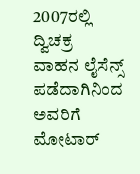2007ರಲ್ಲಿ ದ್ವಿಚಕ್ರ ವಾಹನ ಲೈಸೆನ್ಸ್ ಪಡೆದಾಗಿನಿಂದ ಅವರಿಗೆ ಮೋಟಾರ್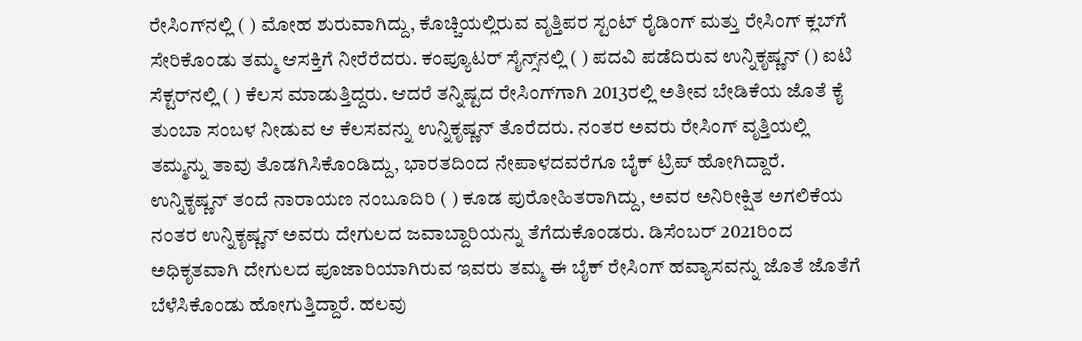ರೇಸಿಂಗ್‌ನಲ್ಲಿ ( ) ಮೋಹ ಶುರುವಾಗಿದ್ದು, ಕೊಚ್ಚಿಯಲ್ಲಿರುವ ವೃತ್ತಿಪರ ಸ್ಟಂಟ್ ರೈಡಿಂಗ್ ಮತ್ತು ರೇಸಿಂಗ್ ಕ್ಲಬ್‌ಗೆ ಸೇರಿಕೊಂಡು ತಮ್ಮ ಆಸಕ್ತಿಗೆ ನೀರೆರೆದರು. ಕಂಪ್ಯೂಟರ್ ಸೈನ್ಸ್‌ನಲ್ಲಿ ( ) ಪದವಿ ಪಡೆದಿರುವ ಉನ್ನಿಕೃಷ್ಣನ್ () ಐಟಿ ಸೆಕ್ಟರ್‌ನಲ್ಲಿ ( ) ಕೆಲಸ ಮಾಡುತ್ತಿದ್ದರು. ಆದರೆ ತನ್ನಿಷ್ಟದ ರೇಸಿಂಗ್‌ಗಾಗಿ 2013ರಲ್ಲಿ ಅತೀವ ಬೇಡಿಕೆಯ ಜೊತೆ ಕೈ ತುಂಬಾ ಸಂಬಳ ನೀಡುವ ಆ ಕೆಲಸವನ್ನು ಉನ್ನಿಕೃಷ್ಣನ್ ತೊರೆದರು. ನಂತರ ಅವರು ರೇಸಿಂಗ್ ವೃತ್ತಿಯಲ್ಲಿ ತಮ್ಮನ್ನು ತಾವು ತೊಡಗಿಸಿಕೊಂಡಿದ್ದು, ಭಾರತದಿಂದ ನೇಪಾಳದವರೆಗೂ ಬೈಕ್ ಟ್ರಿಪ್ ಹೋಗಿದ್ದಾರೆ. ಉನ್ನಿಕೃಷ್ಣನ್ ತಂದೆ ನಾರಾಯಣ ನಂಬೂದಿರಿ ( ) ಕೂಡ ಪುರೋಹಿತರಾಗಿದ್ದು, ಅವರ ಅನಿರೀಕ್ಷಿತ ಅಗಲಿಕೆಯ ನಂತರ ಉನ್ನಿಕೃಷ್ಣನ್ ಅವರು ದೇಗುಲದ ಜವಾಬ್ದಾರಿಯನ್ನು ತೆಗೆದುಕೊಂಡರು. ಡಿಸೆಂಬರ್ 2021ರಿಂದ ಅಧಿಕೃತವಾಗಿ ದೇಗುಲದ ಪೂಜಾರಿಯಾಗಿರುವ ಇವರು ತಮ್ಮ ಈ ಬೈಕ್ ರೇಸಿಂಗ್ ಹವ್ಯಾಸವನ್ನು ಜೊತೆ ಜೊತೆಗೆ ಬೆಳೆಸಿಕೊಂಡು ಹೋಗುತ್ತಿದ್ದಾರೆ. ಹಲವು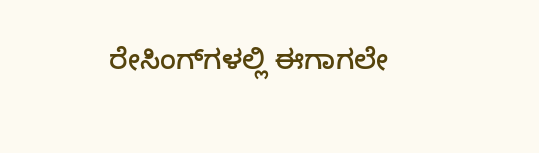ರೇಸಿಂಗ್‌ಗಳಲ್ಲಿ ಈಗಾಗಲೇ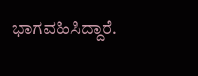ಭಾಗವಹಿಸಿದ್ದಾರೆ.